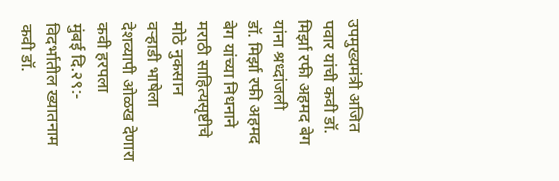उपमुख्यमंत्री अजित पवार यांची कवी डॉ. मिर्झा रफी अहमद बेग यांना श्रध्दांजली
डॉ. मिर्झा रफी अहमद बेग यांच्या निधनाने मराठी साहित्यसृष्टीचे मोठे नुकसान
वऱ्हाडी भाषेला देशव्यापी ओळख देणारा कवी हरपला
मुंबई दि.२९:- विदर्भातील ख्यातनाम कवी डॉ.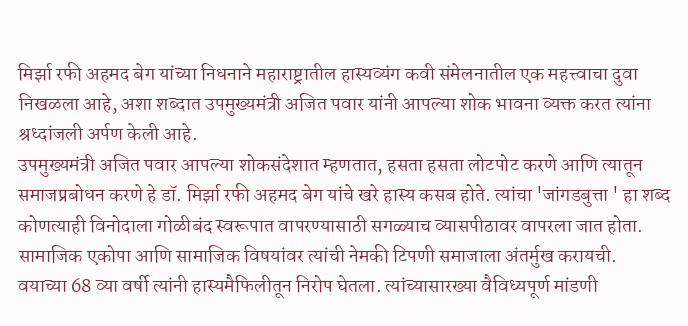मिर्झा रफी अहमद बेग यांच्या निधनाने महाराष्ट्रातील हास्यव्यंग कवी संमेलनातील एक महत्त्वाचा दुवा निखळला आहे, अशा शब्दात उपमुख्यमंत्री अजित पवार यांनी आपल्या शोक भावना व्यक्त करत त्यांना श्रध्दांजली अर्पण केली आहे.
उपमुख्यमंत्री अजित पवार आपल्या शोकसंदेशात म्हणतात, हसता हसता लोटपोट करणे आणि त्यातून समाजप्रबोधन करणे हे डॉ. मिर्झा रफी अहमद बेग यांचे खरे हास्य कसब होते. त्यांचा 'जांगडबुत्ता ' हा शब्द कोणत्याही विनोदाला गोळीबंद स्वरूपात वापरण्यासाठी सगळ्याच व्यासपीठावर वापरला जात होता. सामाजिक एकोपा आणि सामाजिक विषयांवर त्यांची नेमकी टिपणी समाजाला अंतर्मुख करायची.
वयाच्या 68 व्या वर्षी त्यांनी हास्यमैफिलीतून निरोप घेतला. त्यांच्यासारख्या वैविध्यपूर्ण मांडणी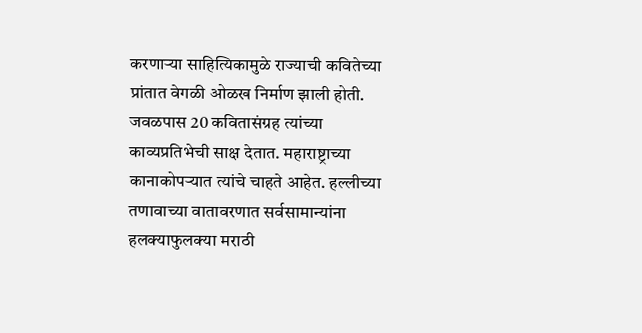करणाऱ्या साहित्यिकामुळे राज्याची कवितेच्या प्रांतात वेगळी ओळख निर्माण झाली होती. जवळपास 20 कवितासंग्रह त्यांच्या काव्यप्रतिभेची साक्ष देतात. महाराष्ट्राच्या कानाकोपऱ्यात त्यांचे चाहते आहेत. हल्लीच्या तणावाच्या वातावरणात सर्वसामान्यांना हलक्याफुलक्या मराठी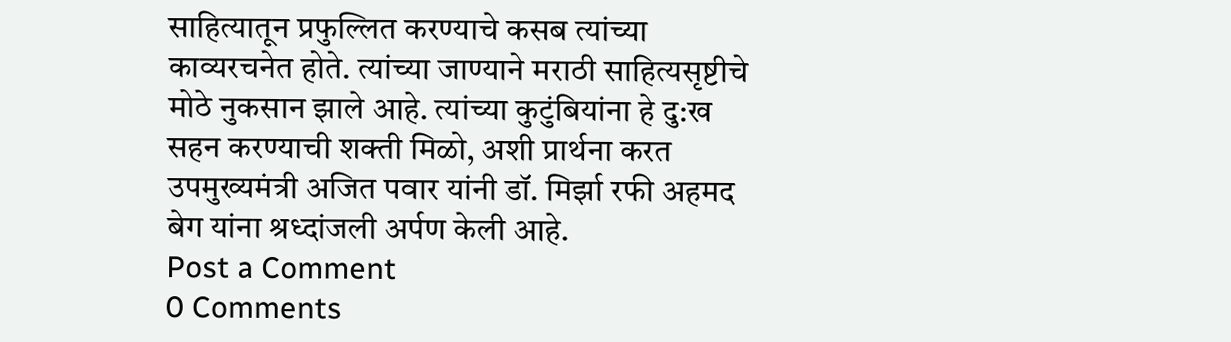साहित्यातून प्रफुल्लित करण्याचे कसब त्यांच्या काव्यरचनेत होते. त्यांच्या जाण्याने मराठी साहित्यसृष्टीचे मोठे नुकसान झाले आहे. त्यांच्या कुटुंबियांना हे दु:ख सहन करण्याची शक्ती मिळो, अशी प्रार्थना करत उपमुख्यमंत्री अजित पवार यांनी डॉ. मिर्झा रफी अहमद बेग यांना श्रध्दांजली अर्पण केली आहे.
Post a Comment
0 Comments